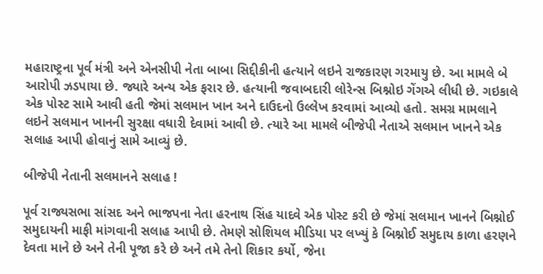મહારાષ્ટ્રના પૂર્વ મંત્રી અને એનસીપી નેતા બાબા સિદ્દીકીની હત્યાને લઇને રાજકારણ ગરમાયુ છે. આ મામલે બે આરોપી ઝડપાયા છે. જ્યારે અન્ય એક ફરાર છે. હત્યાની જવાબદારી લોરેન્સ બિશ્નોઇ ગેંગએ લીધી છે. ગઇકાલે એક પોસ્ટ સામે આવી હતી જેમાં સલમાન ખાન અને દાઉદનો ઉલ્લેખ કરવામાં આવ્યો હતો. સમગ્ર મામલાને લઇને સલમાન ખાનની સુરક્ષા વધારી દેવામાં આવી છે. ત્યારે આ મામલે બીજેપી નેતાએ સલમાન ખાનને એક સલાહ આપી હોવાનું સામે આવ્યું છે.

બીજેપી નેતાની સલમાનને સલાહ !

પૂર્વ રાજ્યસભા સાંસદ અને ભાજપના નેતા હરનાથ સિંહ યાદવે એક પોસ્ટ કરી છે જેમાં સલમાન ખાનને બિશ્નોઈ સમુદાયની માફી માંગવાની સલાહ આપી છે. તેમણે સોશિયલ મીડિયા પર લખ્યું કે બિશ્નોઈ સમુદાય કાળા હરણને દેવતા માને છે અને તેની પૂજા કરે છે અને તમે તેનો શિકાર કર્યો, જેના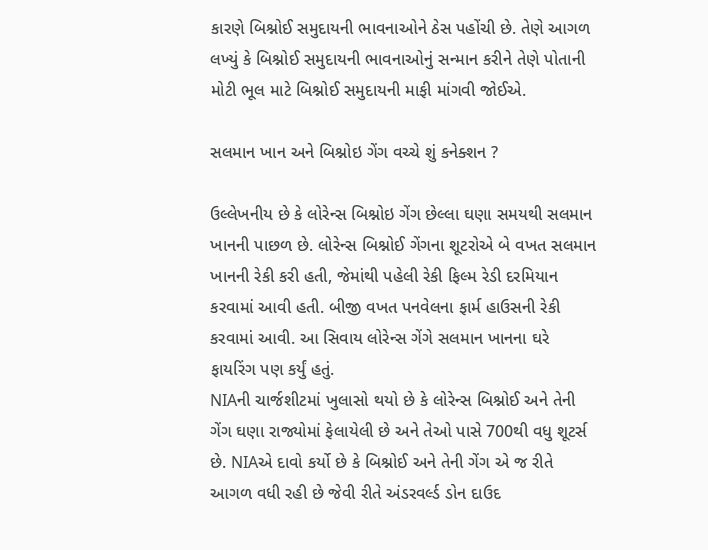કારણે બિશ્નોઈ સમુદાયની ભાવનાઓને ઠેસ પહોંચી છે. તેણે આગળ લખ્યું કે બિશ્નોઈ સમુદાયની ભાવનાઓનું સન્માન કરીને તેણે પોતાની મોટી ભૂલ માટે બિશ્નોઈ સમુદાયની માફી માંગવી જોઈએ.

સલમાન ખાન અને બિશ્નોઇ ગેંગ વચ્ચે શું કનેક્શન ?

ઉલ્લેખનીય છે કે લોરેન્સ બિશ્નોઇ ગેંગ છેલ્લા ઘણા સમયથી સલમાન ખાનની પાછળ છે. લોરેન્સ બિશ્નોઈ ગેંગના શૂટરોએ બે વખત સલમાન ખાનની રેકી કરી હતી, જેમાંથી પહેલી રેકી ફિલ્મ રેડી દરમિયાન કરવામાં આવી હતી. બીજી વખત પનવેલના ફાર્મ હાઉસની રેકી કરવામાં આવી. આ સિવાય લોરેન્સ ગેંગે સલમાન ખાનના ઘરે ફાયરિંગ પણ કર્યું હતું.
NIAની ચાર્જશીટમાં ખુલાસો થયો છે કે લોરેન્સ બિશ્નોઈ અને તેની ગેંગ ઘણા રાજ્યોમાં ફેલાયેલી છે અને તેઓ પાસે 700થી વધુ શૂટર્સ છે. NIAએ દાવો કર્યો છે કે બિશ્નોઈ અને તેની ગેંગ એ જ રીતે આગળ વધી રહી છે જેવી રીતે અંડરવર્લ્ડ ડોન દાઉદ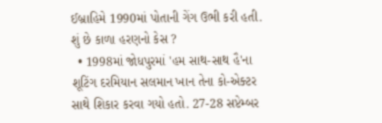ઈબ્રાહિમે 1990માં પોતાની ગેંગ ઉભી કરી હતી.
શું છે કાળા હરણનો કેસ ?
  • 1998માં જોધપુરમાં 'હમ સાથ-સાથ હૈ'ના શૂટિંગ દરમિયાન સલમાન ખાન તેના કો-એક્ટર સાથે શિકાર કરવા ગયો હતો. 27-28 સપ્ટેમ્બર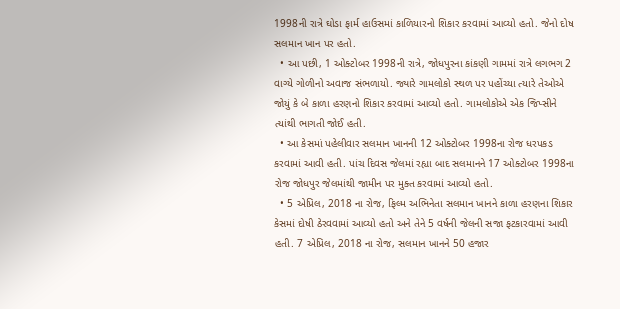1998ની રાત્રે ઘોડા ફાર્મ હાઉસમાં કાળિયારનો શિકાર કરવામાં આવ્યો હતો. જેનો દોષ સલમાન ખાન પર હતો.
  • આ પછી, 1 ઓક્ટોબર 1998ની રાત્રે, જોધપુરના કાંકણી ગામમાં રાત્રે લગભગ 2 વાગ્યે ગોળીનો અવાજ સંભળાયો. જ્યારે ગામલોકો સ્થળ પર પહોંચ્યા ત્યારે તેઓએ જોયું કે બે કાળા હરણનો શિકાર કરવામાં આવ્યો હતો. ગામલોકોએ એક જિપ્સીને ત્યાંથી ભાગતી જોઈ હતી.
  • આ કેસમાં પહેલીવાર સલમાન ખાનની 12 ઓક્ટોબર 1998ના રોજ ધરપકડ કરવામાં આવી હતી. પાંચ દિવસ જેલમાં રહ્યા બાદ સલમાનને 17 ઓક્ટોબર 1998ના રોજ જોધપુર જેલમાંથી જામીન પર મુક્ત કરવામાં આવ્યો હતો.
  • 5 એપ્રિલ, 2018 ના રોજ, ફિલ્મ અભિનેતા સલમાન ખાનને કાળા હરણના શિકાર કેસમાં દોષી ઠેરવવામાં આવ્યો હતો અને તેને 5 વર્ષની જેલની સજા ફટકારવામાં આવી હતી. 7 એપ્રિલ, 2018 ના રોજ, સલમાન ખાનને 50 હજાર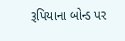રૂપિયાના બોન્ડ પર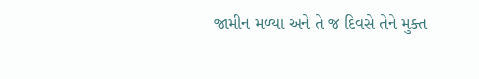જામીન મળ્યા અને તે જ દિવસે તેને મુક્ત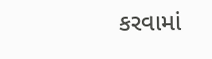કરવામાં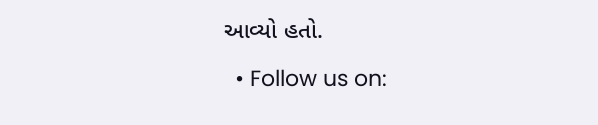આવ્યો હતો.

  • Follow us on: